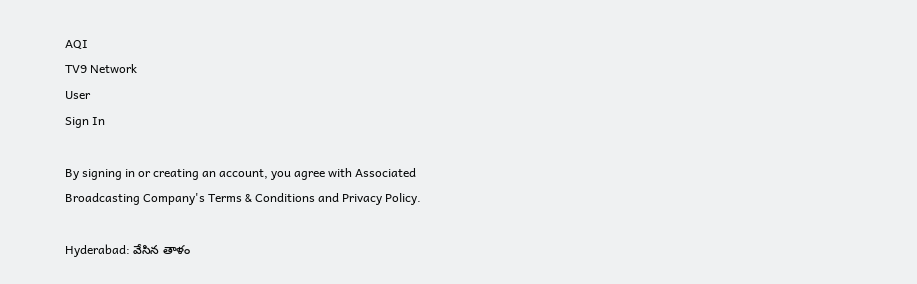AQI
TV9 Network
User
Sign In

By signing in or creating an account, you agree with Associated Broadcasting Company's Terms & Conditions and Privacy Policy.

Hyderabad: వేసిన తాళం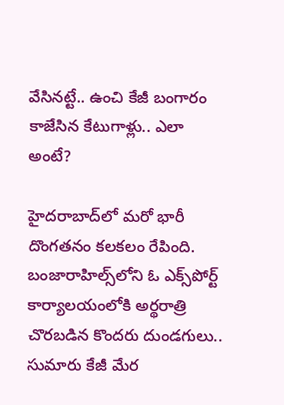వేసినట్టే.. ఉంచి కేజీ బంగారం కాజేసిన కేటుగాళ్లు.. ఎలా అంటే?

హైదరాబాద్‌లో మరో భారీ దొంగతనం కలకలం రేపింది. బంజారాహిల్స్‌లోని ఓ ఎక్స్‌పోర్ట్ కార్యాలయంలోకి అర్థరాత్రి చొరబడిన కొందరు దుండగులు.. సుమారు కేజీ మేర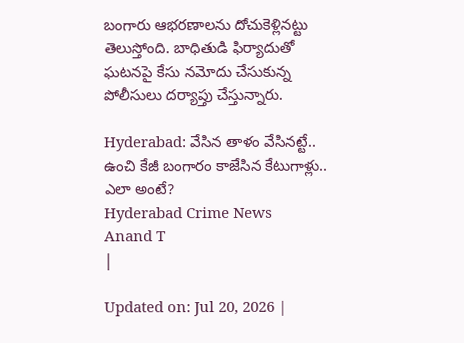బంగారు ఆభరణాలను దోచుకెళ్లినట్టు తెలుస్తోంది. బాధితుడి ఫిర్యాదుతో ఘటనపై కేసు నమోదు చేసుకున్న పోలీసులు దర్యాప్తు చేస్తున్నారు.

Hyderabad: వేసిన తాళం వేసినట్టే.. ఉంచి కేజీ బంగారం కాజేసిన కేటుగాళ్లు.. ఎలా అంటే?
Hyderabad Crime News
Anand T
|

Updated on: Jul 20, 2026 |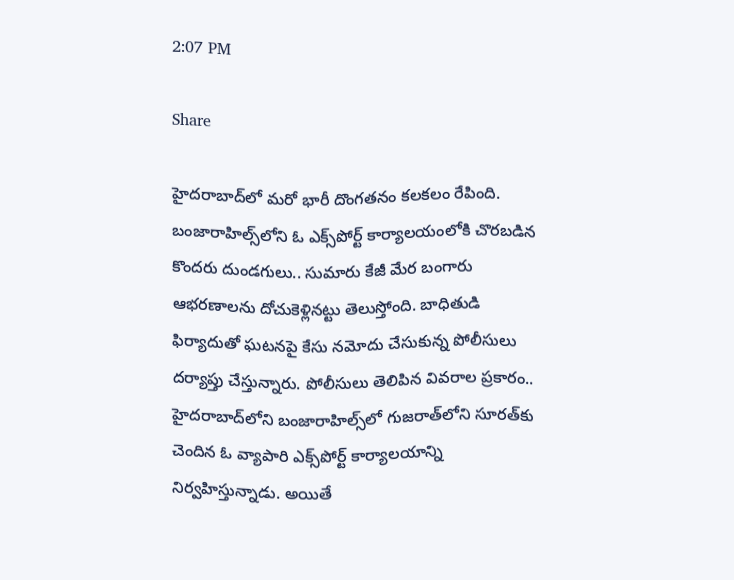2:07 PM

Share

హైదరాబాద్‌లో మరో భారీ దొంగతనం కలకలం రేపింది. బంజారాహిల్స్‌లోని ఓ ఎక్స్‌పోర్ట్ కార్యాలయంలోకి చొరబడిన కొందరు దుండగులు.. సుమారు కేజీ మేర బంగారు ఆభరణాలను దోచుకెళ్లినట్టు తెలుస్తోంది. బాధితుడి ఫిర్యాదుతో ఘటనపై కేసు నమోదు చేసుకున్న పోలీసులు దర్యాప్తు చేస్తున్నారు. పోలీసులు తెలిపిన వివరాల ప్రకారం.. హైదరాబాద్‌లోని బంజారాహిల్స్‌లో గుజరాత్‌లోని సూరత్‌కు చెందిన ఓ వ్యాపారి ఎక్స్‌పోర్ట్ కార్యాలయాన్ని నిర్వహిస్తున్నాడు. అయితే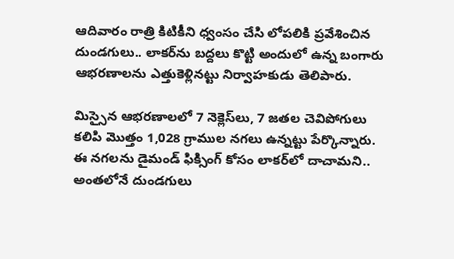ఆదివారం రాత్రి కిటికీని ధ్వంసం చేసి లోపలికి ప్రవేశించిన దుండగులు.. లాకర్‌ను బద్దలు కొట్టి అందులో ఉన్న బంగారు ఆభరణాలను ఎత్తుకెళ్లినట్టు నిర్వాహకుడు తెలిపారు.

మిస్సైన ఆభరణాలలో 7 నెక్లెస్‌లు, 7 జతల చెవిపోగులు కలిపి మొత్తం 1,028 గ్రాముల నగలు ఉన్నట్టు పేర్కొన్నారు. ఈ నగలను డైమండ్‌ ఫిక్సింగ్‌ కోసం లాకర్‌లో దాచామని.. అంతలోనే దుండగులు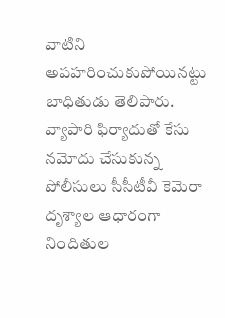వాటిని అపహరించుకుపోయినట్టు బాధితుడు తెలిపారు. వ్యాపారి ఫిర్యాదుతో కేసు నమోదు చేసుకున్న పోలీసులు సీసీటీవీ కెమెరా దృశ్యాల ఆధారంగా నిందితుల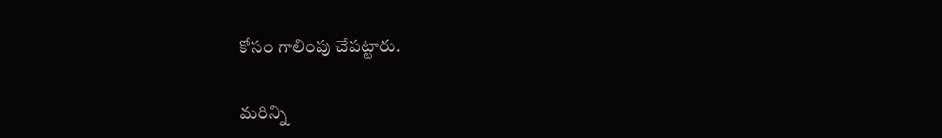కోసం గాలింపు చేపట్టారు.

మరిన్ని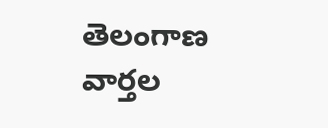తెలంగాణ వార్తల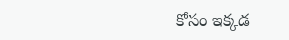కోసం ఇక్కడ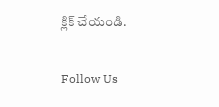క్లిక్ చేయండి.

Follow Us